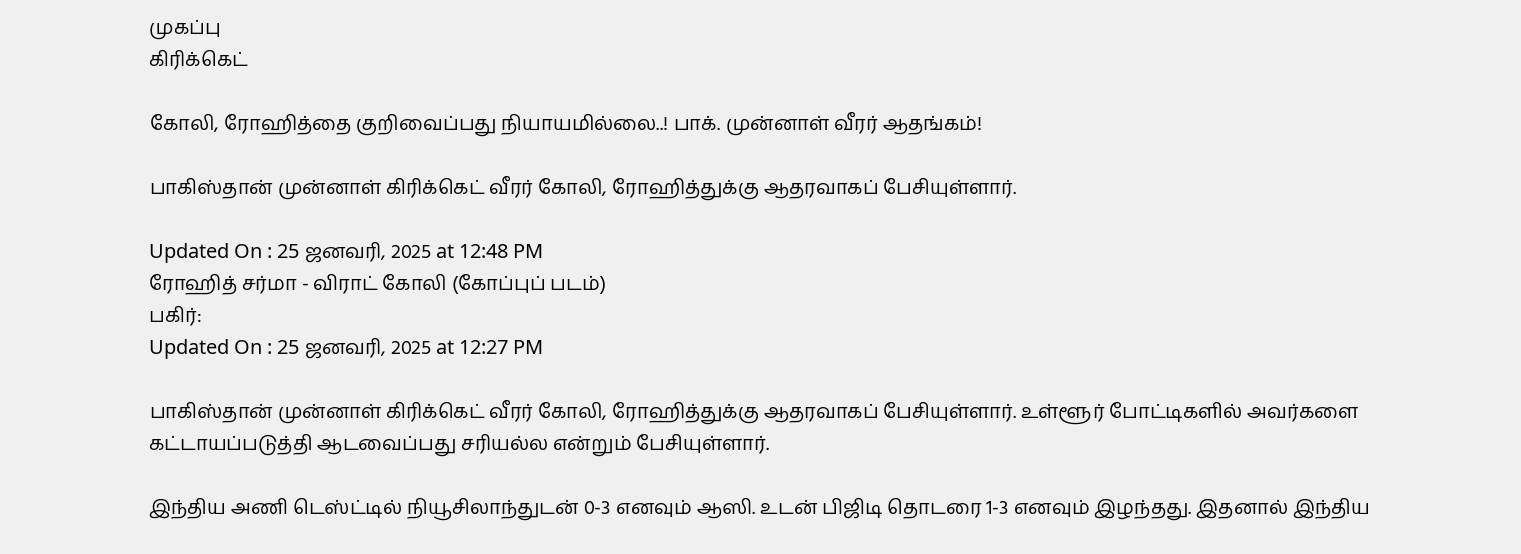முகப்பு
கிரிக்கெட்

கோலி, ரோஹித்தை குறிவைப்பது நியாயமில்லை..! பாக். முன்னாள் வீரர் ஆதங்கம்!

பாகிஸ்தான் முன்னாள் கிரிக்கெட் வீரர் கோலி, ரோஹித்துக்கு ஆதரவாகப் பேசியுள்ளார்.

Updated On : 25 ஜனவரி, 2025 at 12:48 PM
ரோஹித் சர்மா - விராட் கோலி (கோப்புப் படம்)
பகிர்:
Updated On : 25 ஜனவரி, 2025 at 12:27 PM

பாகிஸ்தான் முன்னாள் கிரிக்கெட் வீரர் கோலி, ரோஹித்துக்கு ஆதரவாகப் பேசியுள்ளார். உள்ளூர் போட்டிகளில் அவர்களை கட்டாயப்படுத்தி ஆடவைப்பது சரியல்ல என்றும் பேசியுள்ளார்.

இந்திய அணி டெஸ்ட்டில் நியூசிலாந்துடன் 0-3 எனவும் ஆஸி. உடன் பிஜிடி தொடரை 1-3 எனவும் இழந்தது. இதனால் இந்திய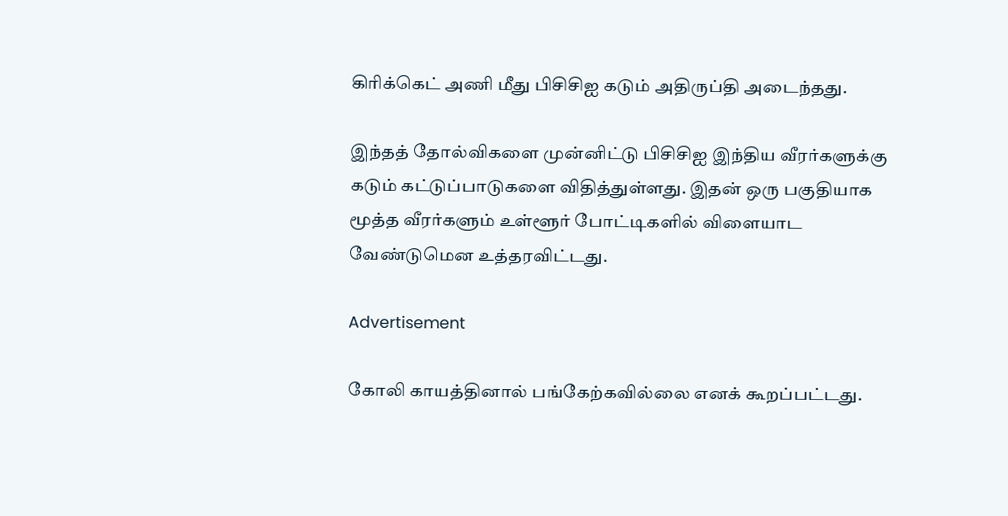கிரிக்கெட் அணி மீது பிசிசிஐ கடும் அதிருப்தி அடைந்தது.

இந்தத் தோல்விகளை முன்னிட்டு பிசிசிஐ இந்திய வீரர்களுக்கு கடும் கட்டுப்பாடுகளை விதித்துள்ளது. இதன் ஒரு பகுதியாக மூத்த வீரர்களும் உள்ளூர் போட்டிகளில் விளையாட வேண்டுமென உத்தரவிட்டது.

Advertisement

கோலி காயத்தினால் பங்கேற்கவில்லை எனக் கூறப்பட்டது.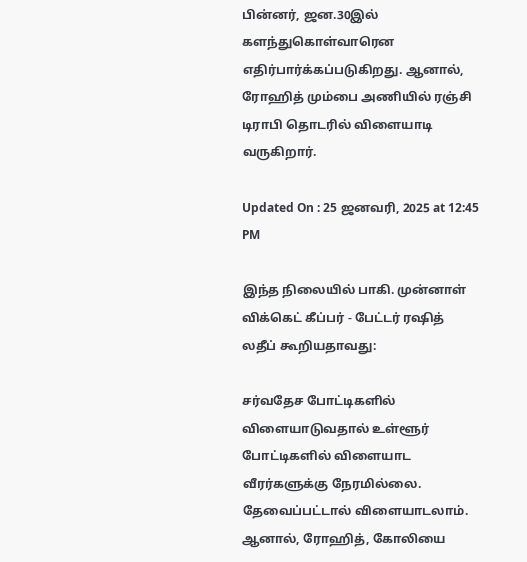பின்னர், ஜன.30இல் களந்துகொள்வாரென எதிர்பார்க்கப்படுகிறது. ஆனால், ரோஹித் மும்பை அணியில் ரஞ்சி டிராபி தொடரில் விளையாடி வருகிறார்.

Updated On : 25 ஜனவரி, 2025 at 12:45 PM

இந்த நிலையில் பாகி. முன்னாள் விக்கெட் கீப்பர் - பேட்டர் ரஷித் லதீப் கூறியதாவது:

சர்வதேச போட்டிகளில் விளையாடுவதால் உள்ளூர் போட்டிகளில் விளையாட வீரர்களுக்கு நேரமில்லை. தேவைப்பட்டால் விளையாடலாம். ஆனால், ரோஹித், கோலியை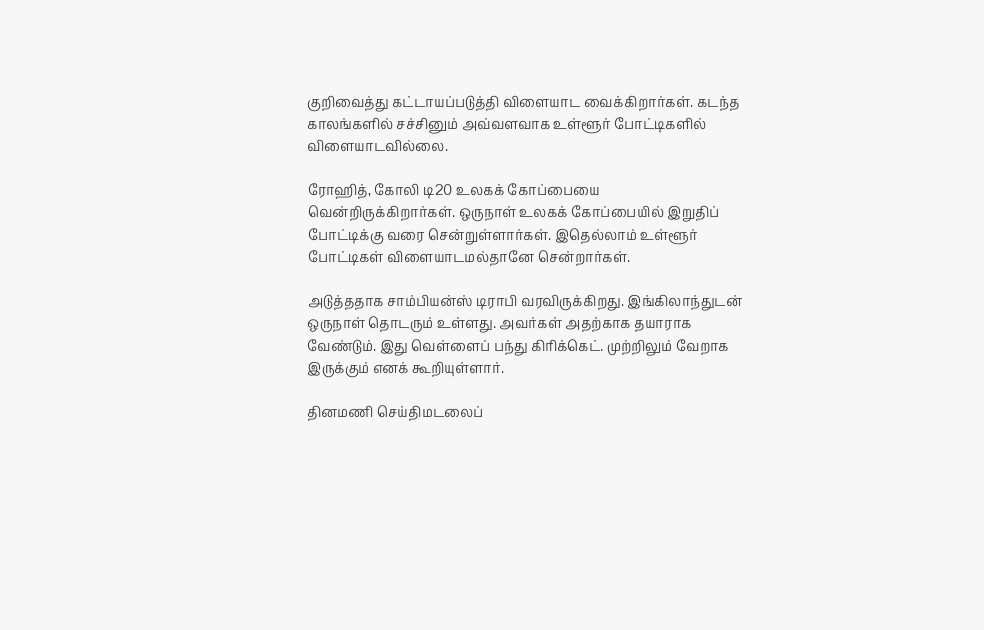குறிவைத்து கட்டாயப்படுத்தி விளையாட வைக்கிறார்கள். கடந்த காலங்களில் சச்சினும் அவ்வளவாக உள்ளூர் போட்டிகளில் விளையாடவில்லை.

ரோஹித், கோலி டி20 உலகக் கோப்பையை வென்றிருக்கிறார்கள். ஒருநாள் உலகக் கோப்பையில் இறுதிப் போட்டிக்கு வரை சென்றுள்ளார்கள். இதெல்லாம் உள்ளூர் போட்டிகள் விளையாடமல்தானே சென்றார்கள்.

அடுத்ததாக சாம்பியன்ஸ் டிராபி வரவிருக்கிறது. இங்கிலாந்துடன் ஒருநாள் தொடரும் உள்ளது. அவர்கள் அதற்காக தயாராக வேண்டும். இது வெள்ளைப் பந்து கிரிக்கெட். முற்றிலும் வேறாக இருக்கும் எனக் கூறியுள்ளார்.

தினமணி செய்திமடலைப்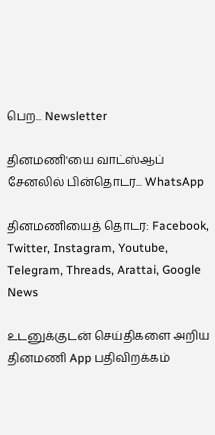பெற... Newsletter

தினமணி'யை வாட்ஸ்ஆப் சேனலில் பின்தொடர... WhatsApp

தினமணியைத் தொடர: Facebook, Twitter, Instagram, Youtube, Telegram, Threads, Arattai, Google News

உடனுக்குடன் செய்திகளை அறிய தினமணி App பதிவிறக்கம்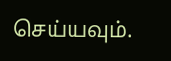செய்யவும்.